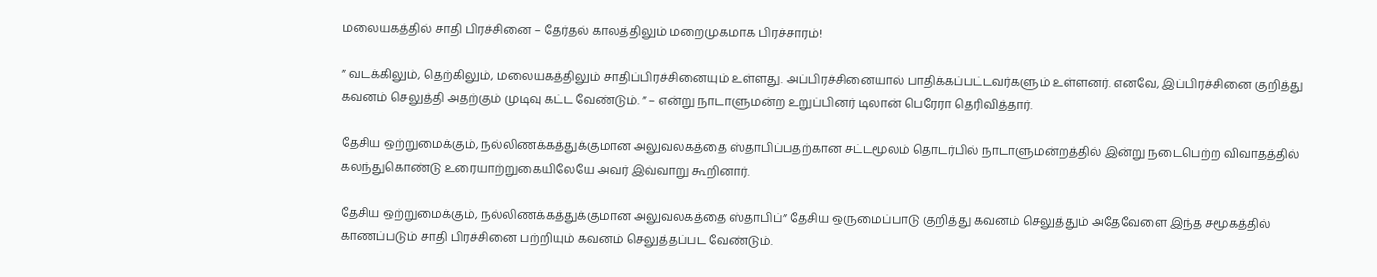மலையகத்தில் சாதி பிரச்சினை – தேர்தல் காலத்திலும் மறைமுகமாக பிரச்சாரம்!

” வடக்கிலும், தெற்கிலும், மலையகத்திலும் சாதிப்பிரச்சினையும் உள்ளது. அப்பிரச்சினையால் பாதிக்கப்பட்டவர்களும் உள்ளனர். எனவே, இப்பிரச்சினை குறித்து கவனம் செலுத்தி அதற்கும் முடிவு கட்ட வேண்டும். ” – என்று நாடாளுமன்ற உறுப்பினர் டிலான் பெரேரா தெரிவித்தார்.

தேசிய ஒற்றுமைக்கும், நல்லிணக்கத்துக்குமான அலுவலகத்தை ஸ்தாபிப்பதற்கான சட்டமூலம் தொடர்பில் நாடாளுமன்றத்தில் இன்று நடைபெற்ற விவாதத்தில் கலந்துகொண்டு உரையாற்றுகையிலேயே அவர் இவ்வாறு கூறினார்.

தேசிய ஒற்றுமைக்கும், நல்லிணக்கத்துக்குமான அலுவலகத்தை ஸ்தாபிப்” தேசிய ஒருமைப்பாடு குறித்து கவனம் செலுத்தும் அதேவேளை இந்த சமூகத்தில் காணப்படும் சாதி பிரச்சினை பற்றியும் கவனம் செலுத்தப்பட வேண்டும்.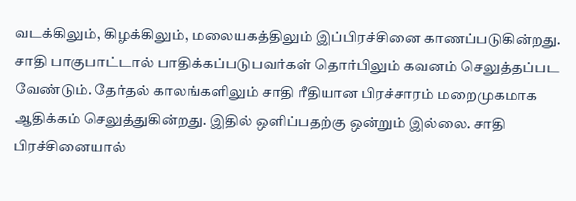வடக்கிலும், கிழக்கிலும், மலையகத்திலும் இப்பிரச்சினை காணப்படுகின்றது. சாதி பாகுபாட்டால் பாதிக்கப்படுபவர்கள் தொர்பிலும் கவனம் செலுத்தப்பட வேண்டும். தேர்தல் காலங்களிலும் சாதி ரீதியான பிரச்சாரம் மறைமுகமாக ஆதிக்கம் செலுத்துகின்றது. இதில் ஒளிப்பதற்கு ஒன்றும் இல்லை. சாதி பிரச்சினையால்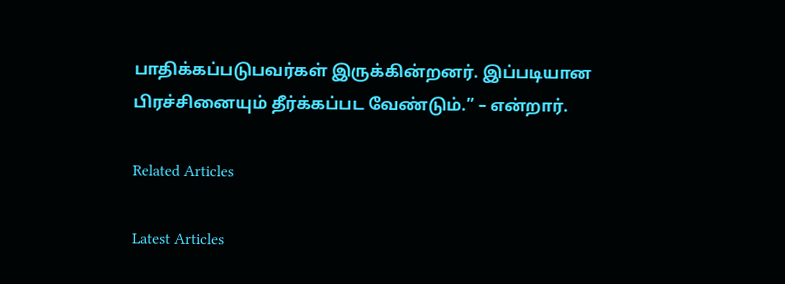பாதிக்கப்படுபவர்கள் இருக்கின்றனர். இப்படியான பிரச்சினையும் தீர்க்கப்பட வேண்டும்.” – என்றார்.

Related Articles

Latest Articles